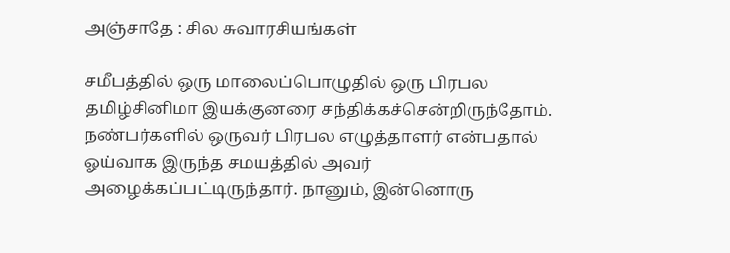அஞ்சாதே : சில சுவாரசியங்கள்

சமீபத்தில் ஒரு மாலைப்பொழுதில் ஒரு பிரபல தமிழ்சினிமா இயக்குனரை சந்திக்கச்சென்றிருந்தோம். நண்பர்களில் ஒருவர் பிரபல எழுத்தாளர் என்பதால் ஓய்வாக இருந்த சமயத்தில் அவர் அழைக்கப்பட்டிருந்தார். நானும், இன்னொரு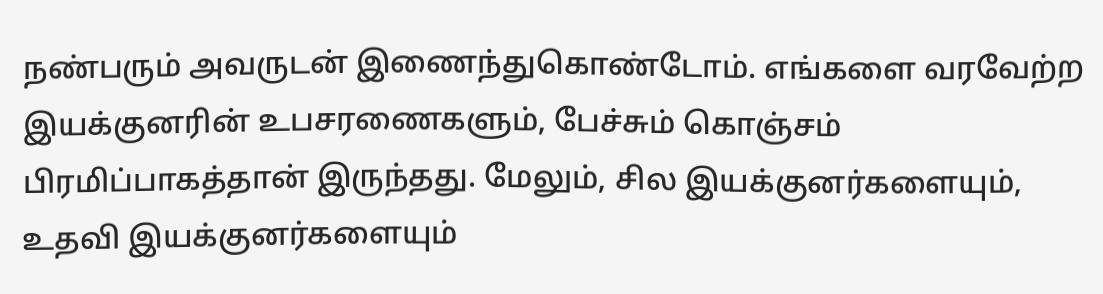நண்பரும் அவருடன் இணைந்துகொண்டோம். எங்களை வரவேற்ற இயக்குனரின் உபசரணைகளும், பேச்சும் கொஞ்சம் பிரமிப்பாகத்தான் இருந்தது. மேலும், சில இயக்குனர்களையும், உதவி இயக்குனர்களையும்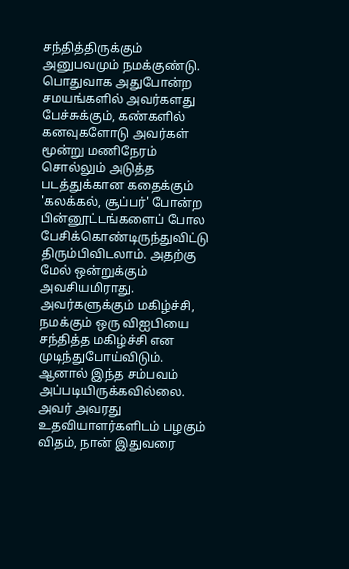சந்தித்திருக்கும் அனுபவமும் நமக்குண்டு. பொதுவாக அதுபோன்ற சமயங்களில் அவர்களது பேச்சுக்கும், கண்களில் கனவுகளோடு அவர்கள் மூன்று மணிநேரம் சொல்லும் அடுத்த படத்துக்கான கதைக்கும் 'கலக்கல், சூப்பர்' போன்ற பின்னூட்டங்களைப் போல பேசிக்கொண்டிருந்துவிட்டு திரும்பிவிடலாம். அதற்கு மேல் ஒன்றுக்கும் அவசியமிராது. அவர்களுக்கும் மகிழ்ச்சி, நமக்கும் ஒரு விஐபியை சந்தித்த மகிழ்ச்சி என முடிந்துபோய்விடும். ஆனால் இந்த சம்பவம் அப்படியிருக்கவில்லை. அவர் அவரது உதவியாளர்களிடம் பழகும் விதம், நான் இதுவரை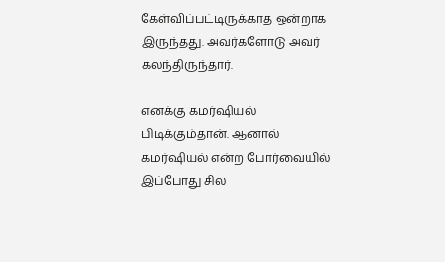கேள்விப்பட்டிருக்காத ஒன்றாக இருந்தது. அவர்களோடு அவர் கலந்திருந்தார்.

எனக்கு கமர்ஷியல் பிடிக்கும்தான். ஆனால் கமர்ஷியல் என்ற போர்வையில் இப்போது சில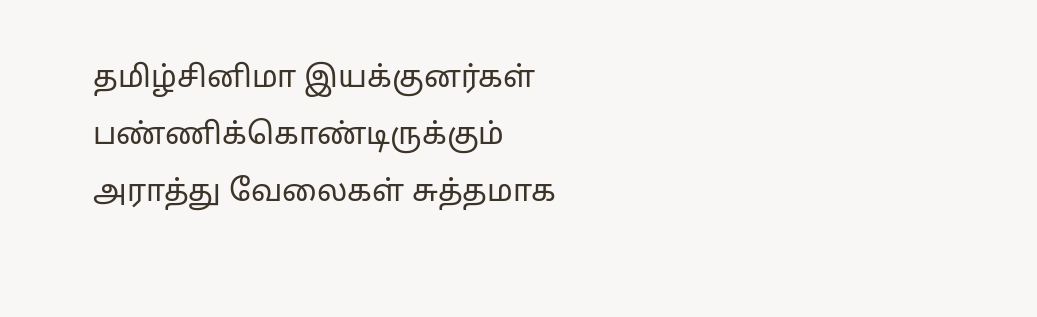தமிழ்சினிமா இயக்குனர்கள் பண்ணிக்கொண்டிருக்கும் அராத்து வேலைகள் சுத்தமாக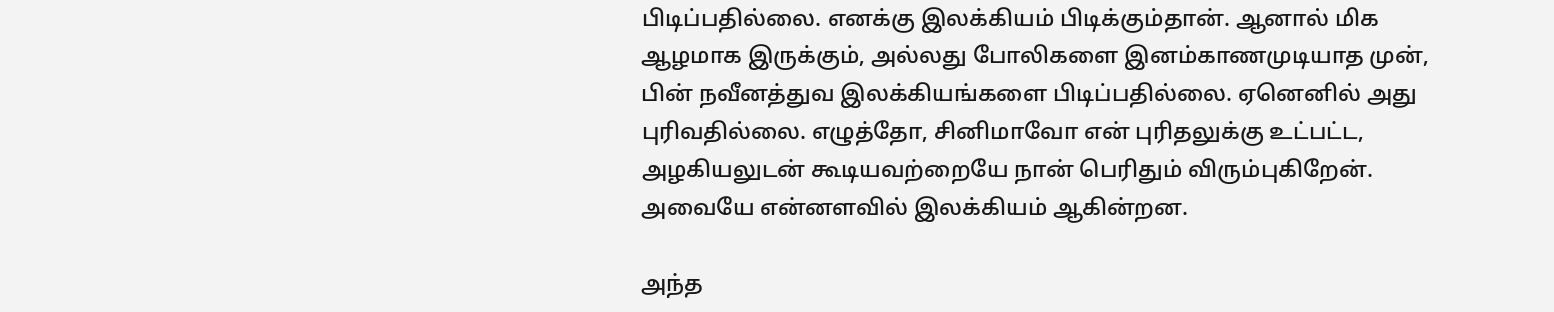பிடிப்பதில்லை. எனக்கு இலக்கியம் பிடிக்கும்தான். ஆனால் மிக ஆழமாக இருக்கும், அல்லது போலிகளை இனம்காணமுடியாத முன், பின் நவீனத்துவ இலக்கியங்களை பிடிப்பதில்லை. ஏனெனில் அது புரிவதில்லை. எழுத்தோ, சினிமாவோ என் புரிதலுக்கு உட்பட்ட, அழகியலுடன் கூடியவற்றையே நான் பெரிதும் விரும்புகிறேன். அவையே என்னளவில் இலக்கியம் ஆகின்றன.

அந்த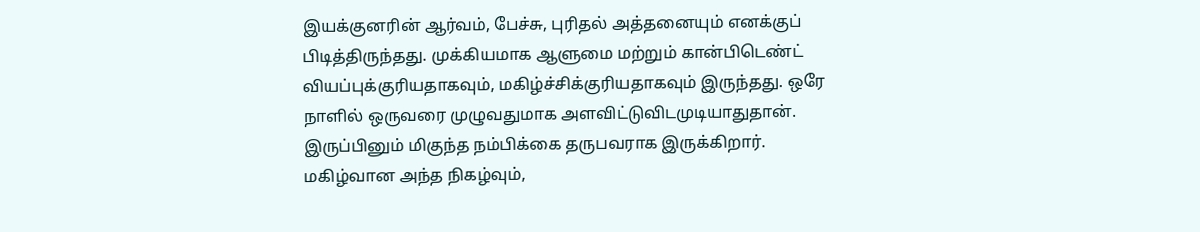இயக்குனரின் ஆர்வம், பேச்சு, புரிதல் அத்தனையும் எனக்குப் பிடித்திருந்தது. முக்கியமாக ஆளுமை மற்றும் கான்பிடெண்ட் வியப்புக்குரியதாகவும், மகிழ்ச்சிக்குரியதாகவும் இருந்தது. ஒரே நாளில் ஒருவரை முழுவதுமாக அளவிட்டுவிடமுடியாதுதான். இருப்பினும் மிகுந்த நம்பிக்கை தருபவராக இருக்கிறார். மகிழ்வான அந்த நிகழ்வும்,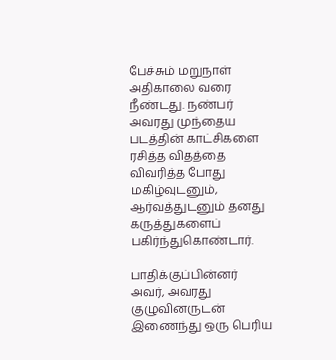பேச்சும் மறுநாள் அதிகாலை வரை நீண்டது. நண்பர் அவரது முந்தைய படத்தின் காட்சிகளை ரசித்த விதத்தை விவரித்த போது மகிழ்வுடனும், ஆர்வத்துடனும் தனது கருத்துகளைப் பகிர்ந்துகொண்டார்.

பாதிக்குப்பின்னர் அவர், அவரது குழுவினருடன் இணைந்து ஒரு பெரிய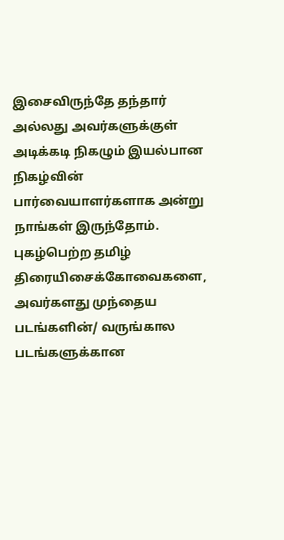இசைவிருந்தே தந்தார் அல்லது அவர்களுக்குள் அடிக்கடி நிகழும் இயல்பான நிகழ்வின் பார்வையாளர்களாக அன்று நாங்கள் இருந்தோம். புகழ்பெற்ற தமிழ் திரையிசைக்கோவைகளை, அவர்களது முந்தைய படங்களின்/ வருங்கால படங்களுக்கான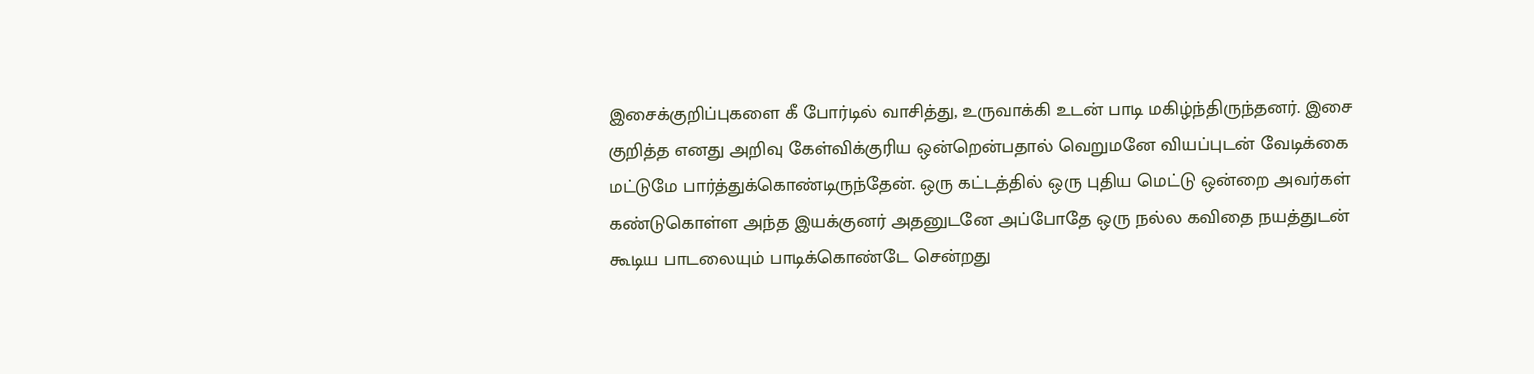இசைக்குறிப்புகளை கீ போர்டில் வாசித்து, உருவாக்கி உடன் பாடி மகிழ்ந்திருந்தனர். இசை குறித்த எனது அறிவு கேள்விக்குரிய ஒன்றென்பதால் வெறுமனே வியப்புடன் வேடிக்கை மட்டுமே பார்த்துக்கொண்டிருந்தேன். ஒரு கட்டத்தில் ஒரு புதிய மெட்டு ஒன்றை அவர்கள் கண்டுகொள்ள அந்த இயக்குனர் அதனுடனே அப்போதே ஒரு நல்ல கவிதை நயத்துடன் கூடிய பாடலையும் பாடிக்கொண்டே சென்றது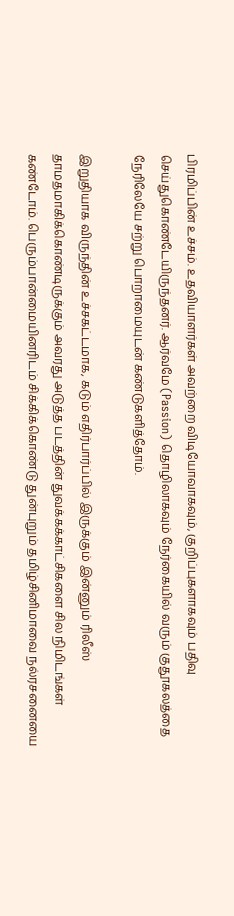பிரமிப்பின் உச்சம். உதவியாளர்கள் அவற்றை விடியோவாகவும், குறிப்புகளாகவும் பதிவு செய்துகொண்டேயிருந்தனர். ஆர்வமே (Passion) தொழிலாகவும் நேர்கையில் வரும் குதூகலத்தை நேரிலேயே சற்று பொறாமையுடன் கண்டுகளித்தோம்.

இறுதியாக விருந்தின் உச்சகட்டமாக, கடும் எதிர்பார்ப்பில் இருக்கும் இன்னும் ரிலீஸ் தாமதமாகிக்கொண்டிருக்கும் அவரது அடுத்த படத்தின் துவக்கக்காட்சிகளை சில நிமிடங்கள் கண்டோம். பெரும்பான்மையினரிடம் சிக்கிக்கொண்டு துன்புறும் தமிழ்சினிமாவை நல்ரசனையை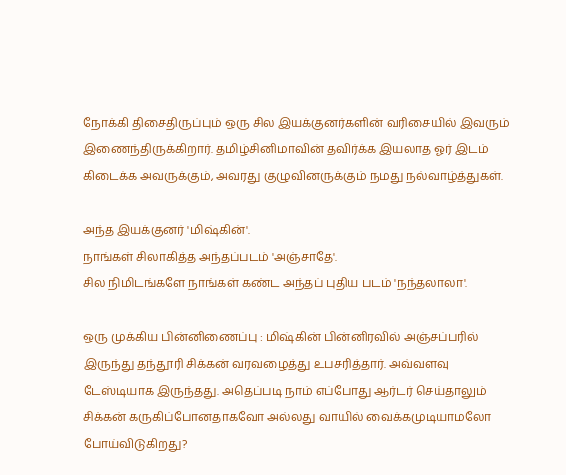நோக்கி திசைதிருப்பும் ஒரு சில இயக்குனர்களின் வரிசையில் இவரும் இணைந்திருக்கிறார். தமிழ்சினிமாவின் தவிர்க்க இயலாத ஓர் இடம் கிடைக்க அவருக்கும், அவரது குழுவினருக்கும் நமது நல்வாழ்த்துகள்.

அந்த இயக்குனர் 'மிஷ்கின்'.
நாங்கள் சிலாகித்த அந்தப்படம் 'அஞ்சாதே'.
சில நிமிடங்களே நாங்கள் கண்ட அந்தப் புதிய படம் 'நந்தலாலா'.

ஒரு முக்கிய பின்னிணைப்பு : மிஷ்கின் பின்னிரவில் அஞ்சப்பரில் இருந்து தந்தூரி சிக்கன் வரவழைத்து உபசரித்தார். அவ்வளவு டேஸ்டியாக இருந்தது. அதெப்படி நாம் எப்போது ஆர்டர் செய்தாலும் சிக்கன் கருகிப்போனதாகவோ அல்லது வாயில் வைக்கமுடியாமலோ போய்விடுகிறது?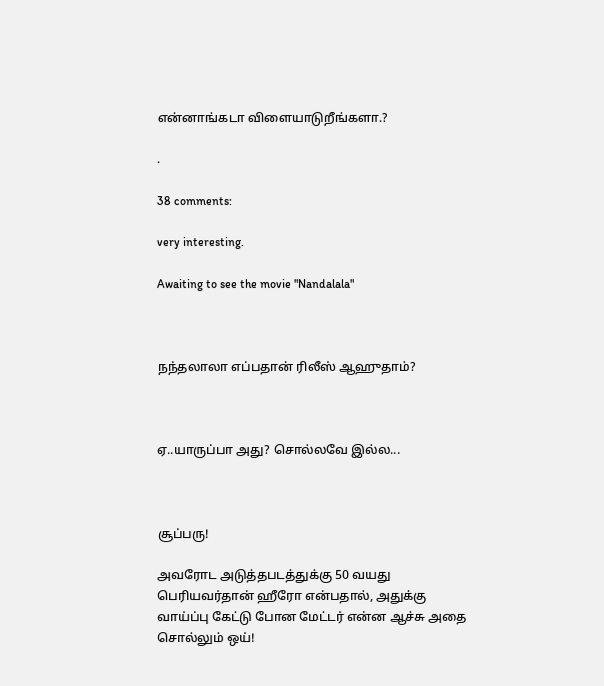என்னாங்கடா விளையாடுறீங்களா.?

.

38 comments:

very interesting.

Awaiting to see the movie "Nandalala"



நந்தலாலா எப்பதான் ரிலீஸ் ஆஹுதாம்?



ஏ..யாருப்பா அது? சொல்லவே இல்ல...



சூப்பரு!

அவரோட அடுத்தபடத்துக்கு 50 வயது பெரியவர்தான் ஹீரோ என்பதால், அதுக்கு வாய்ப்பு கேட்டு போன மேட்டர் என்ன ஆச்சு அதை சொல்லும் ஒய்!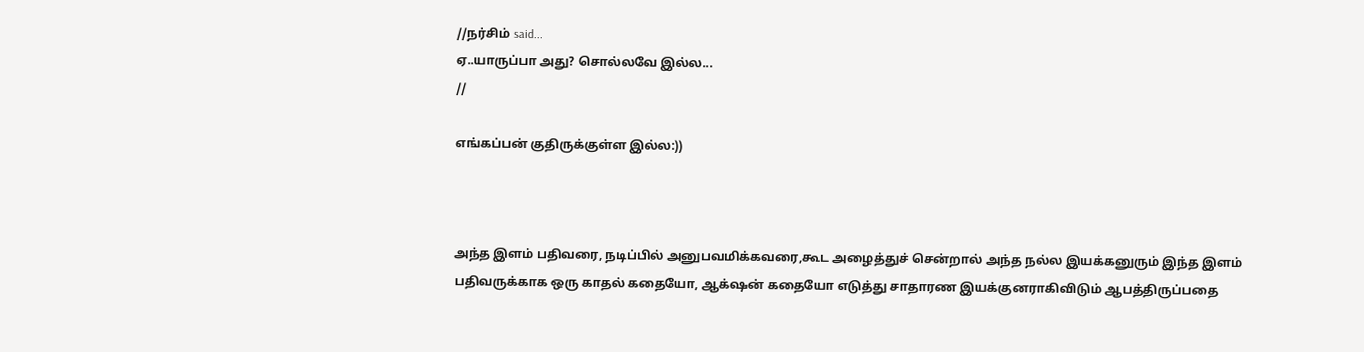//நர்சிம் said...
ஏ..யாருப்பா அது? சொல்லவே இல்ல...
//

எங்கப்பன் குதிருக்குள்ள இல்ல:))



அந்த இளம் பதிவரை, நடிப்பில் அனுபவமிக்கவரை,கூட அழைத்துச் சென்றால் அந்த நல்ல இயக்கனுரும் இந்த இளம் பதிவருக்காக ஒரு காதல் கதையோ, ஆக்‌ஷன் கதையோ எடுத்து சாதாரண இயக்குனராகிவிடும் ஆபத்திருப்பதை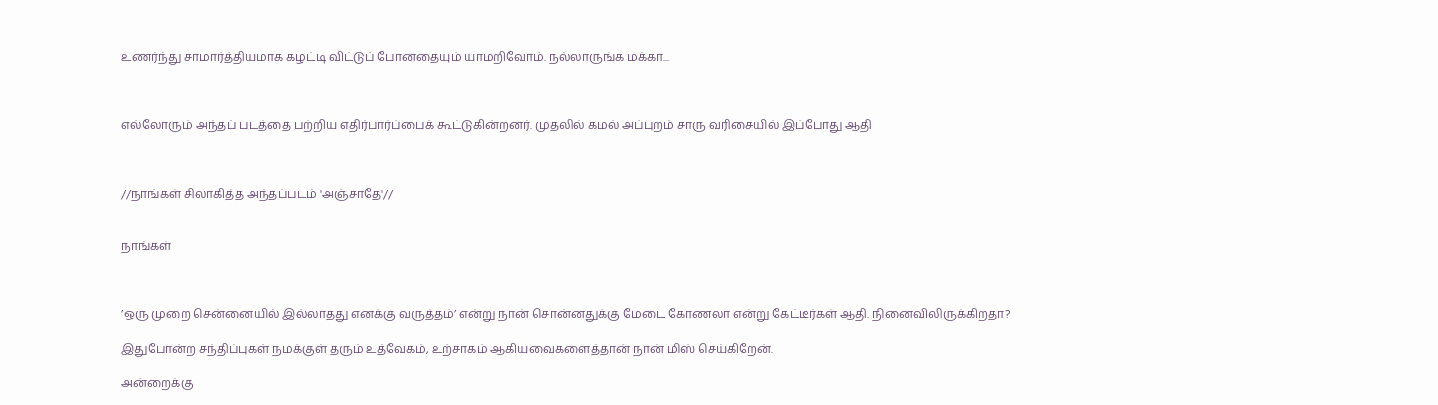உணர்ந்து சாமார்த்தியமாக கழட்டி விட்டுப் போனதையும் யாமறிவோம். நல்லாருங்க மக்கா...



எல்லோரும் அந்தப் படத்தை பற்றிய எதிர்பார்ப்பைக் கூட்டுகின்றனர். முதலில் கமல் அப்புறம் சாரு வரிசையில் இப்போது ஆதி



//நாங்கள் சிலாகித்த அந்தப்படம் 'அஞ்சாதே'//


நாங்கள்



’ஒரு முறை சென்னையில் இல்லாதது எனக்கு வருத்தம்’ என்று நான் சொன்னதுக்கு மேடை கோணலா என்று கேட்டீர்கள் ஆதி. நினைவிலிருக்கிறதா?

இதுபோன்ற சந்திப்புகள் நமக்குள் தரும் உத்வேகம், உற்சாகம் ஆகியவைகளைத்தான் நான் மிஸ் செய்கிறேன்.

அன்றைக்கு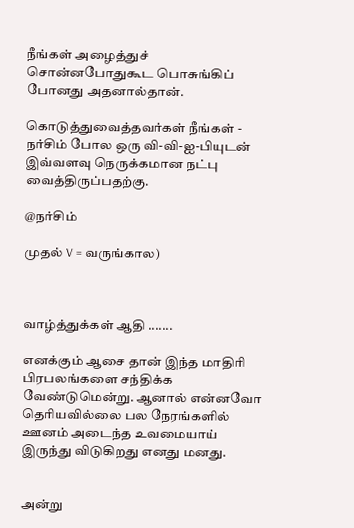நீங்கள் அழைத்துச் சொன்னபோதுகூட பொசுங்கிப் போனது அதனால்தான்.

கொடுத்துவைத்தவர்கள் நீங்கள் - நர்சிம் போல ஒரு வி-வி-ஐ-பியுடன் இவ்வளவு நெருக்கமான நட்பு வைத்திருப்பதற்கு.

@நர்சிம்

முதல் V = வருங்கால)



வாழ்த்துக்கள் ஆதி .......

எனக்கும் ஆசை தான் இந்த மாதிரி பிரபலங்களை சந்திக்க வேண்டுமென்று. ஆனால் என்னவோ தெரியவில்லை பல நேரங்களில் ஊனம் அடைந்த உவமையாய் இருந்து விடுகிறது எனது மனது.


அன்று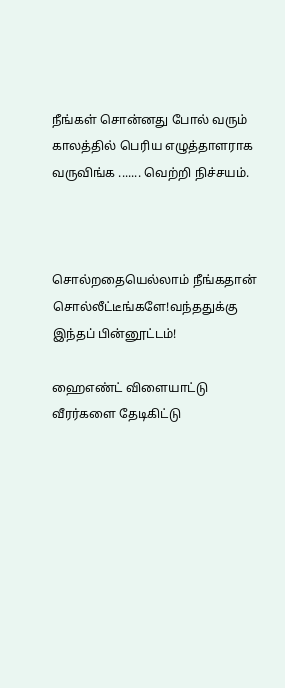நீங்கள் சொன்னது போல் வரும் காலத்தில் பெரிய எழுத்தாளராக வருவிங்க ....... வெற்றி நிச்சயம்.



சொல்றதையெல்லாம் நீங்கதான் சொல்லீட்டீங்களே!வந்ததுக்கு இந்தப் பின்னூட்டம்!

ஹைஎண்ட் விளையாட்டு வீரர்களை தேடிகிட்டு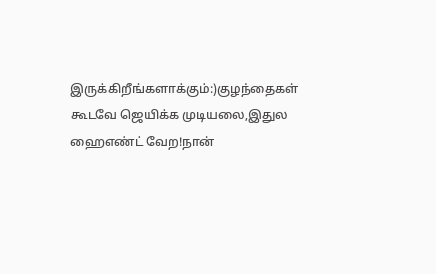இருக்கிறீங்களாக்கும்:)குழந்தைகள் கூடவே ஜெயிக்க முடியலை,இதுல ஹைஎண்ட் வேற!நான்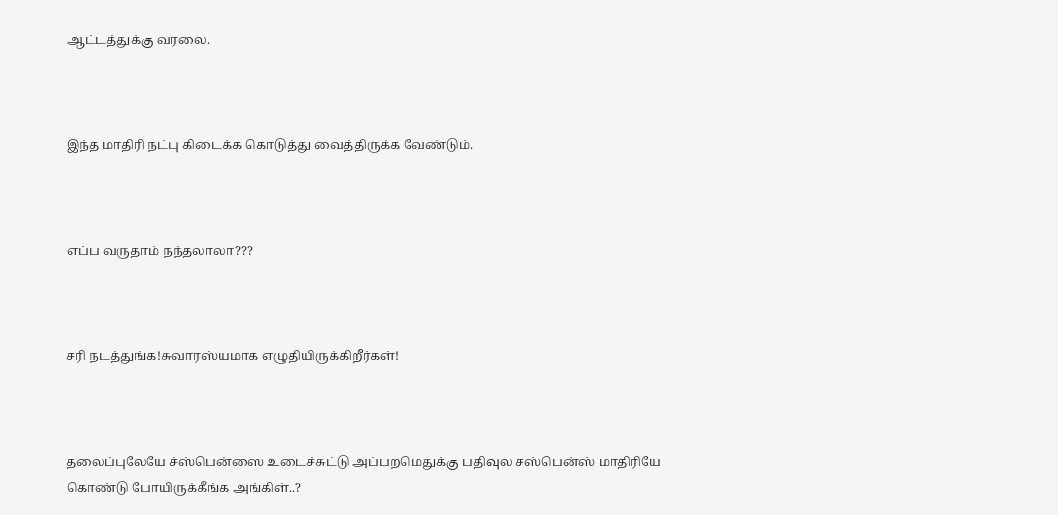ஆட்டத்துக்கு வரலை.



இந்த மாதிரி நட்பு கிடைக்க கொடுத்து வைத்திருக்க வேண்டும்.



எப்ப வருதாம் நந்தலாலா???



சரி நடத்துங்க!சுவாரஸ்யமாக எழுதியிருக்கிறீர்கள்!



தலைப்புலேயே ச்ஸ்பென்ஸை உடைச்சுட்டு அப்பறமெதுக்கு பதிவுல சஸ்பென்ஸ் மாதிரியே கொண்டு போயிருக்கீங்க அங்கிள்..?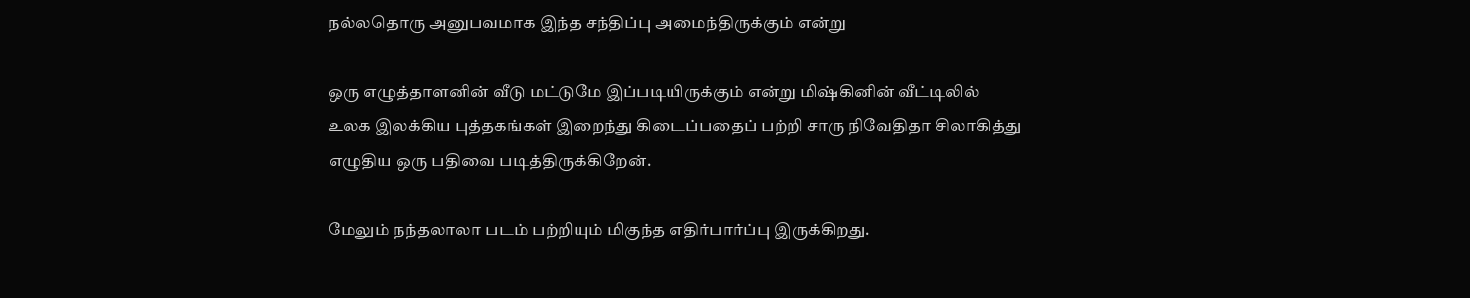ந‌ல்ல‌தொரு அனுபவ‌மாக‌ இந்த‌ ச‌ந்திப்பு அமைந்திருக்கும் என்று

ஒரு எழுத்தாளனின் வீடு மட்டுமே இப்படியிருக்கும் என்று மிஷ்கினின் வீட்டிலில்
உலக இலக்கிய புத்தகங்கள் இறைந்து கிடைப்பதைப் பற்றி சாரு நிவேதிதா சிலாகித்து
எழுதிய ஒரு பதிவை படித்திருக்கிறேன்.

மேலும் ந‌ந்த‌லாலா பட‌ம் ப‌ற்றியும் மிகுந்த‌ எதிர்பார்ப்பு இருக்கிறது.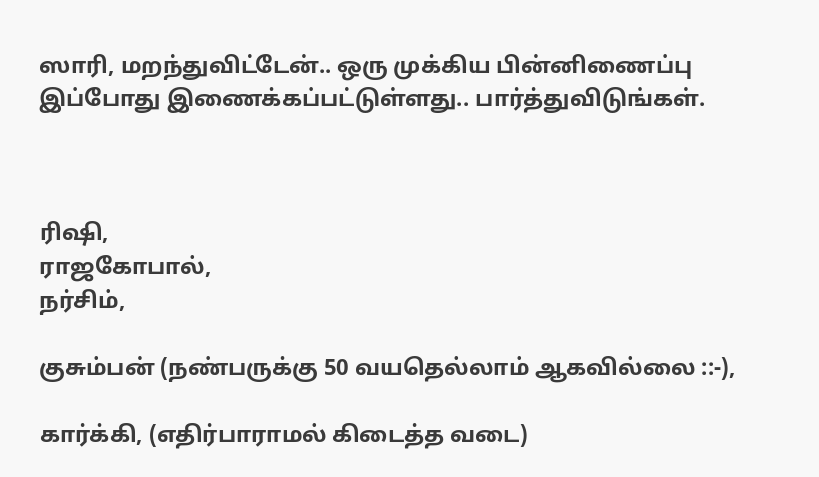ஸாரி, மறந்துவிட்டேன்.. ஒரு முக்கிய பின்னிணைப்பு இப்போது இணைக்கப்பட்டுள்ளது.. பார்த்துவிடுங்கள்.



ரிஷி,
ராஜகோபால்,
நர்சிம்,

குசும்பன் (நண்பருக்கு 50 வயதெல்லாம் ஆகவில்லை ::-),

கார்க்கி, (எதிர்பாராமல் கிடைத்த வடை)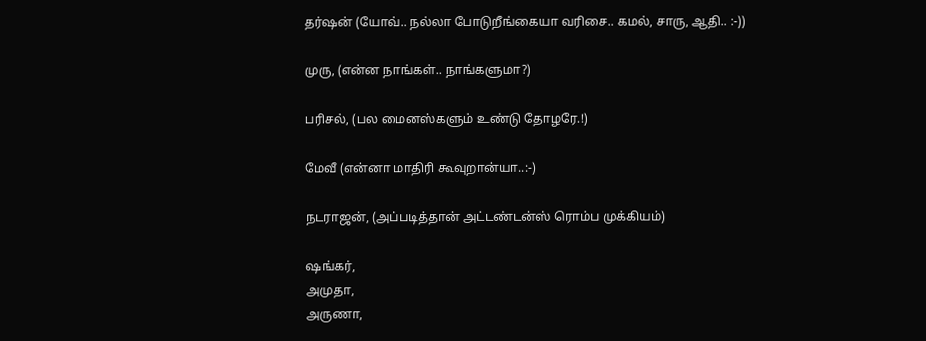தர்ஷன் (யோவ்.. நல்லா போடுறீங்கையா வரிசை.. கமல், சாரு, ஆதி.. :-))

முரு, (என்ன நாங்கள்.. நாங்களுமா?)

பரிசல், (பல மைனஸ்களும் உண்டு தோழரே.!)

மேவீ (என்னா மாதிரி கூவுறான்யா..:-)

நடராஜன், (அப்படித்தான் அட்டண்டன்ஸ் ரொம்ப முக்கியம்)

ஷங்கர்,
அமுதா,
அருணா,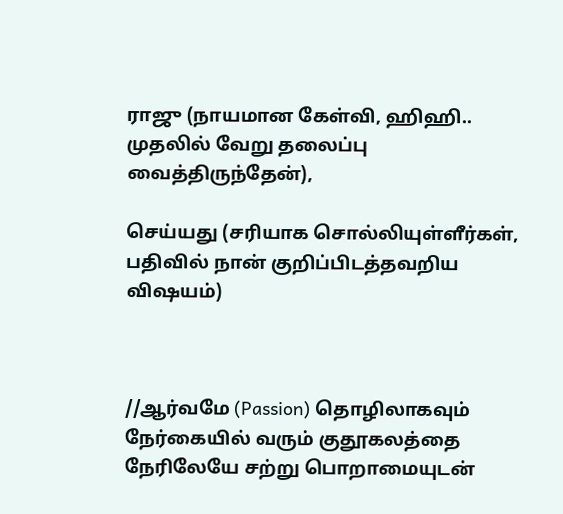ராஜு (நாயமான கேள்வி, ஹிஹி.. முதலில் வேறு தலைப்பு வைத்திருந்தேன்),

செய்யது (சரியாக சொல்லியுள்ளீர்கள், பதிவில் நான் குறிப்பிடத்தவறிய விஷயம்)



//ஆர்வமே (Passion) தொழிலாகவும் நேர்கையில் வரும் குதூகலத்தை நேரிலேயே சற்று பொறாமையுடன்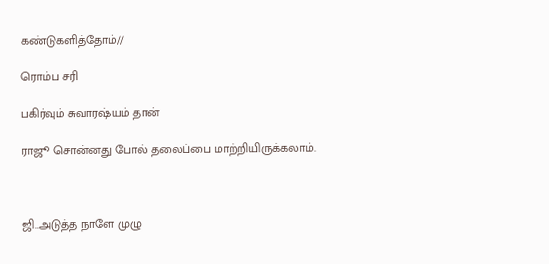கண்டுகளித்தோம்//

ரொம்ப சரி

பகிர்வும் சுவாரஷ்யம் தான்

ராஜூ சொன்னது போல் தலைப்பை மாற்றியிருக்கலாம்.



ஜி..அடுத்த நாளே முழு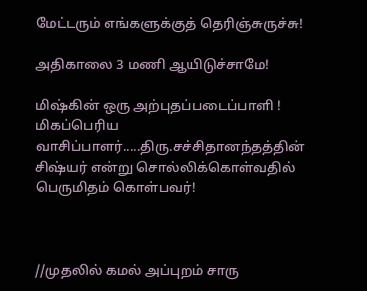மேட்டரும் எங்களுக்குத் தெரிஞ்சுருச்சு!

அதிகாலை 3 மணி ஆயிடுச்சாமே!

மிஷ்கின் ஒரு அற்புதப்படைப்பாளி !
மிகப்பெரிய வாசிப்பாளர்.....திரு.சச்சிதானந்தத்தின் சிஷ்யர் என்று சொல்லிக்கொள்வதில் பெருமிதம் கொள்பவர்!



//முதலில் கமல் அப்புறம் சாரு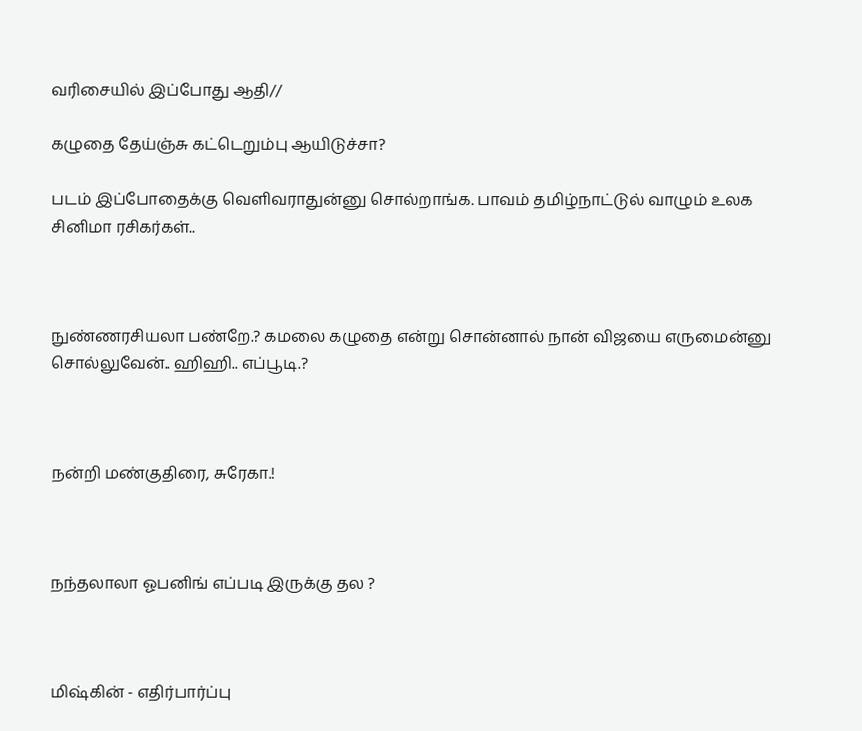வரிசையில் இப்போது ஆதி//

கழுதை தேய்ஞ்சு கட்டெறும்பு ஆயிடுச்சா?

படம் இப்போதைக்கு வெளிவராதுன்னு சொல்றாங்க. பாவம் தமிழ்நாட்டுல் வாழும் உலக சினிமா ரசிகர்கள்..



நுண்ணரசியலா பண்றே.? கமலை கழுதை என்று சொன்னால் நான் விஜயை எருமைன்னு சொல்லுவேன்.. ஹிஹி.. எப்பூடி.?



நன்றி மண்குதிரை, சுரேகா.!



நந்தலாலா ஓபனிங் எப்படி இருக்கு தல ?



மிஷ்கின் - எதிர்பார்ப்பு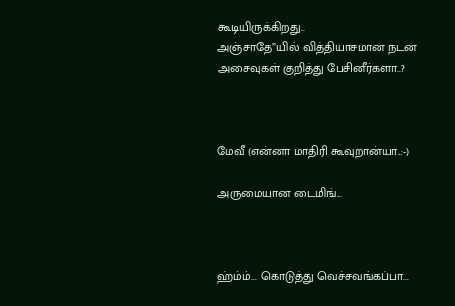கூடியிருக்கிறது..
அஞ்சாதே”யில் வித்தியாசமான நடன அசைவுகள் குறித்து பேசினீர்களா..?



மேவீ (என்னா மாதிரி கூவுறான்யா..:-)

அருமையான டைமிங்...



ஹ்ம்ம்... கொடுத்து வெச்சவங்கப்பா...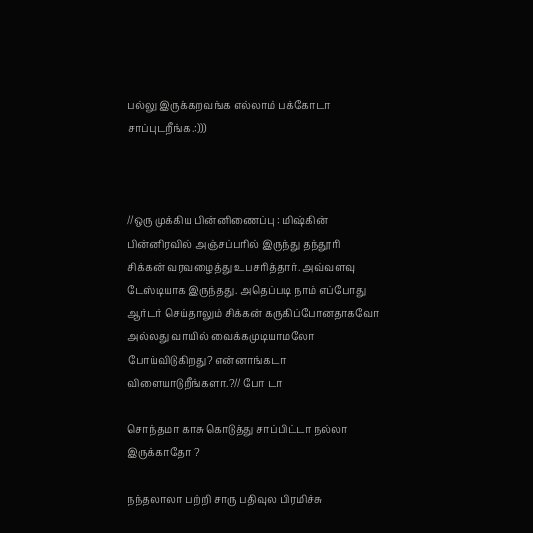பல்லு இருக்கறவங்க எல்லாம் பக்கோடா சாப்புடறீங்க.:)))



//ஒரு முக்கிய பின்னிணைப்பு : மிஷ்கின் பின்னிரவில் அஞ்சப்பரில் இருந்து தந்தூரி சிக்கன் வரவழைத்து உபசரித்தார். அவ்வளவு டேஸ்டியாக இருந்தது. அதெப்படி நாம் எப்போது ஆர்டர் செய்தாலும் சிக்கன் கருகிப்போனதாகவோ அல்லது வாயில் வைக்கமுடியாமலோ போய்விடுகிறது? என்னாங்கடா விளையாடுறீங்களா.?// போ டா

சொந்தமா காசு கொடுத்து சாப்பிட்டா நல்லா இருக்காதோ ?

நந்தலாலா பற்றி சாரு பதிவுல பிரமிச்சு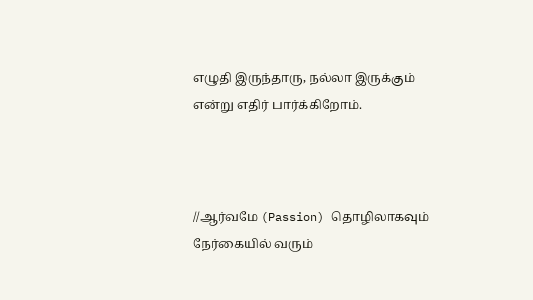எழுதி இருந்தாரு, நல்லா இருக்கும் என்று எதிர் பார்க்கிறோம்.



//ஆர்வமே (Passion) தொழிலாகவும் நேர்கையில் வரும்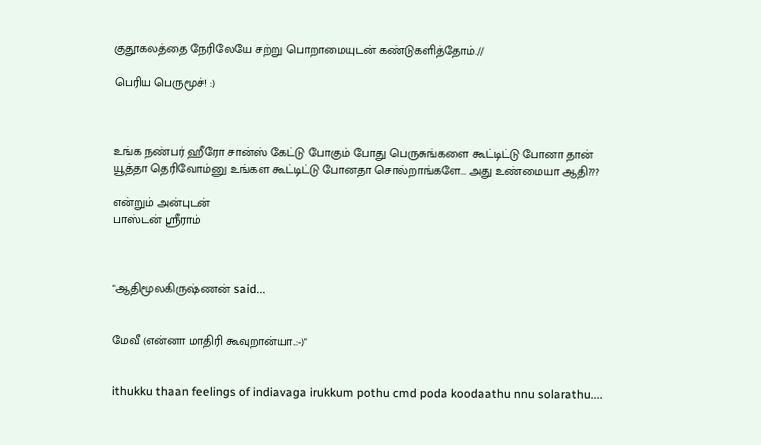குதூகலத்தை நேரிலேயே சற்று பொறாமையுடன் கண்டுகளித்தோம்.//

பெரிய பெருமூச்! :)



உங்க நண்பர் ஹீரோ சான்ஸ் கேட்டு போகும் போது பெருசுங்களை கூட்டிட்டு போனா தான் யூத்தா தெரிவோம்னு உங்கள கூட்டிட்டு போனதா சொல்றாங்களே... அது உண்மையா ஆதி???

என்றும் அன்புடன்
பாஸ்டன் ஸ்ரீராம்



"ஆதிமூலகிருஷ்ணன் said...


மேவீ (என்னா மாதிரி கூவுறான்யா..:-)"


ithukku thaan feelings of indiavaga irukkum pothu cmd poda koodaathu nnu solarathu....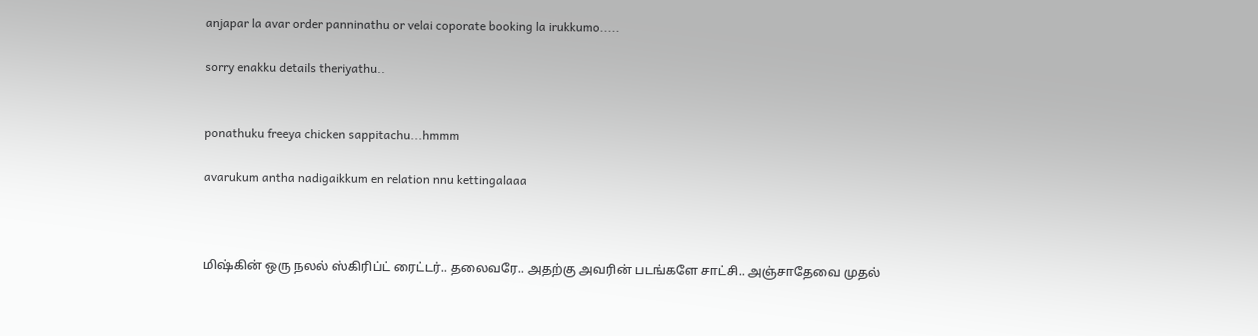anjapar la avar order panninathu or velai coporate booking la irukkumo.....

sorry enakku details theriyathu..


ponathuku freeya chicken sappitachu...hmmm

avarukum antha nadigaikkum en relation nnu kettingalaaa



மிஷ்கின் ஒரு நலல் ஸ்கிரிப்ட் ரைட்டர்.. தலைவரே.. அதற்கு அவரின் படங்களே சாட்சி.. அஞ்சாதேவை முதல்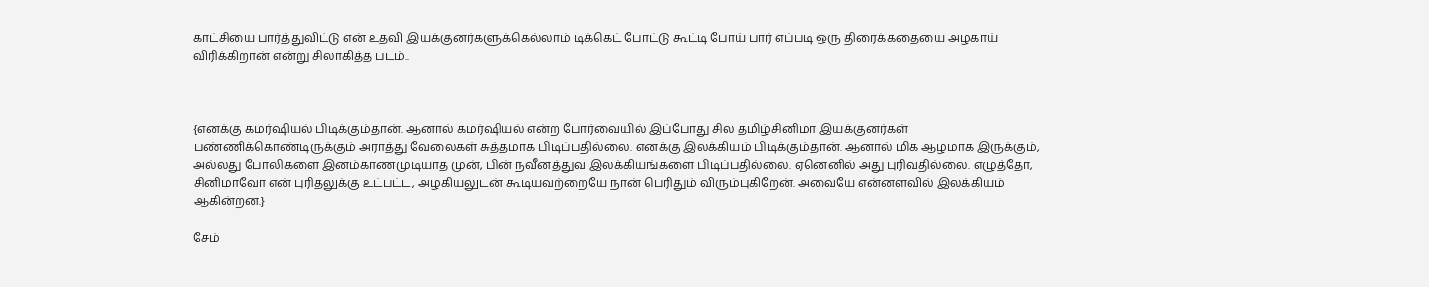காட்சியை பார்த்துவிட்டு என் உதவி இயக்குனர்களுக்கெல்லாம் டிக்கெட் போட்டு கூட்டி போய் பார் எப்படி ஒரு திரைக்கதையை அழகாய் விரிக்கிறான் என்று சிலாகித்த படம்..



{எனக்கு கமர்ஷியல் பிடிக்கும்தான். ஆனால் கமர்ஷியல் என்ற போர்வையில் இப்போது சில தமிழ்சினிமா இயக்குனர்கள் பண்ணிக்கொண்டிருக்கும் அராத்து வேலைகள் சுத்தமாக பிடிப்பதில்லை. எனக்கு இலக்கியம் பிடிக்கும்தான். ஆனால் மிக ஆழமாக இருக்கும், அல்லது போலிகளை இனம்காணமுடியாத முன், பின் நவீனத்துவ இலக்கியங்களை பிடிப்பதில்லை. ஏனெனில் அது புரிவதில்லை. எழுத்தோ, சினிமாவோ என் புரிதலுக்கு உட்பட்ட, அழகியலுடன் கூடியவற்றையே நான் பெரிதும் விரும்புகிறேன். அவையே என்னளவில் இலக்கியம் ஆகின்றன.}

சேம்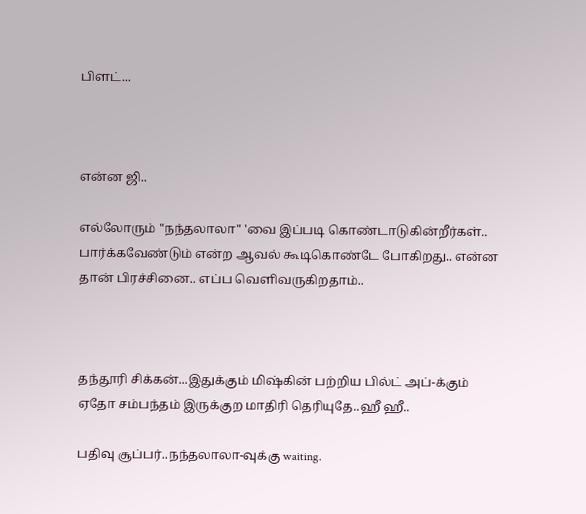பிளட்...



என்ன ஜி..

எல்லோரும் "நந்தலாலா" 'வை இப்படி கொண்டாடுகின்றீர்கள்.. பார்க்கவேண்டும் என்ற ஆவல் கூடிகொண்டே போகிறது.. என்ன தான் பிரச்சினை.. எப்ப வெளிவருகிறதாம்..



தந்தூரி சிக்கன்...இதுக்கும் மிஷ்கின் பற்றிய பில்ட் அப்-க்கும் ஏதோ சம்பந்தம் இருக்குற மாதிரி தெரியுதே..ஹீ ஹீ..

பதிவு சூப்பர்..நந்தலாலா-வுக்கு waiting.